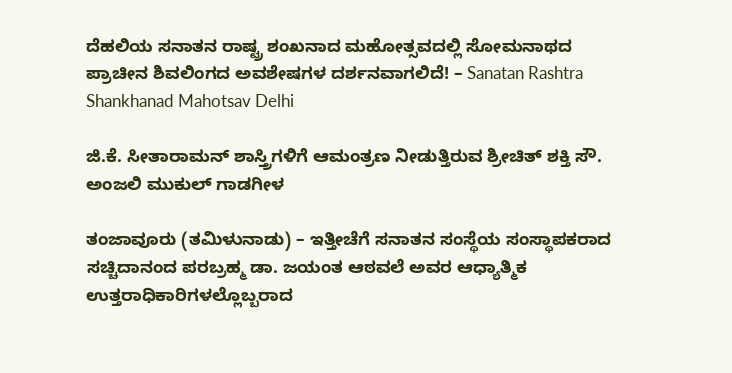ದೆಹಲಿಯ ಸನಾತನ ರಾಷ್ಟ್ರ ಶಂಖನಾದ ಮಹೋತ್ಸವದಲ್ಲಿ ಸೋಮನಾಥದ ಪ್ರಾಚೀನ ಶಿವಲಿಂಗದ ಅವಶೇಷಗಳ ದರ್ಶನವಾಗಲಿದೆ! – Sanatan Rashtra Shankhanad Mahotsav Delhi

ಜಿ.ಕೆ. ಸೀತಾರಾಮನ್ ಶಾಸ್ತ್ರಿಗಳಿಗೆ ಆಮಂತ್ರಣ ನೀಡುತ್ತಿರುವ ಶ್ರೀಚಿತ್ ಶಕ್ತಿ ಸೌ. ಅಂಜಲಿ ಮುಕುಲ್ ಗಾಡಗೀಳ

ತಂಜಾವೂರು (ತಮಿಳುನಾಡು) – ಇತ್ತೀಚೆಗೆ ಸನಾತನ ಸಂಸ್ಥೆಯ ಸಂಸ್ಥಾಪಕರಾದ ಸಚ್ಚಿದಾನಂದ ಪರಬ್ರಹ್ಮ ಡಾ. ಜಯಂತ ಆಠವಲೆ ಅವರ ಆಧ್ಯಾತ್ಮಿಕ ಉತ್ತರಾಧಿಕಾರಿಗಳಲ್ಲೊಬ್ಬರಾದ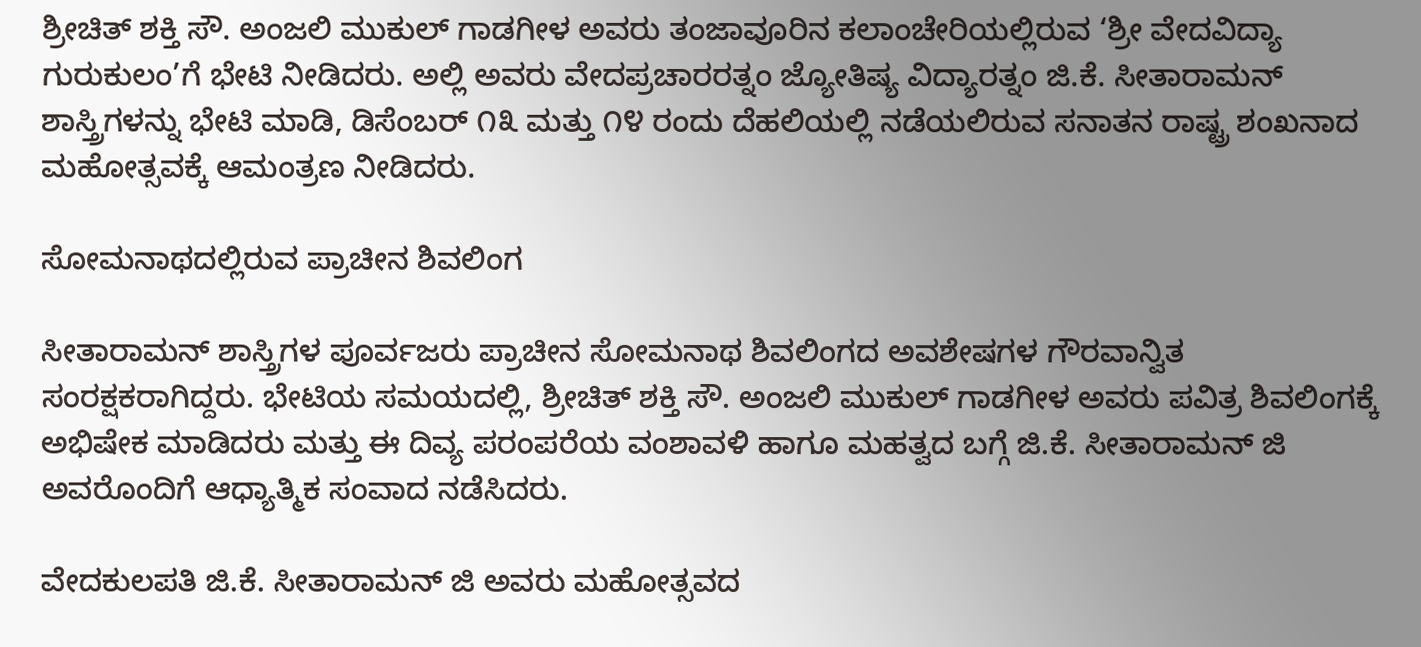ಶ್ರೀಚಿತ್ ಶಕ್ತಿ ಸೌ. ಅಂಜಲಿ ಮುಕುಲ್ ಗಾಡಗೀಳ ಅವರು ತಂಜಾವೂರಿನ ಕಲಾಂಚೇರಿಯಲ್ಲಿರುವ ‘ಶ್ರೀ ವೇದವಿದ್ಯಾ ಗುರುಕುಲಂ’ಗೆ ಭೇಟಿ ನೀಡಿದರು. ಅಲ್ಲಿ ಅವರು ವೇದಪ್ರಚಾರರತ್ನಂ ಜ್ಯೋತಿಷ್ಯ ವಿದ್ಯಾರತ್ನಂ ಜಿ.ಕೆ. ಸೀತಾರಾಮನ್ ಶಾಸ್ತ್ರಿಗಳನ್ನು ಭೇಟಿ ಮಾಡಿ, ಡಿಸೆಂಬರ್ ೧೩ ಮತ್ತು ೧೪ ರಂದು ದೆಹಲಿಯಲ್ಲಿ ನಡೆಯಲಿರುವ ಸನಾತನ ರಾಷ್ಟ್ರ ಶಂಖನಾದ ಮಹೋತ್ಸವಕ್ಕೆ ಆಮಂತ್ರಣ ನೀಡಿದರು.

ಸೋಮನಾಥದಲ್ಲಿರುವ ಪ್ರಾಚೀನ ಶಿವಲಿಂಗ

ಸೀತಾರಾಮನ್ ಶಾಸ್ತ್ರಿಗಳ ಪೂರ್ವಜರು ಪ್ರಾಚೀನ ಸೋಮನಾಥ ಶಿವಲಿಂಗದ ಅವಶೇಷಗಳ ಗೌರವಾನ್ವಿತ ಸಂರಕ್ಷಕರಾಗಿದ್ದರು. ಭೇಟಿಯ ಸಮಯದಲ್ಲಿ, ಶ್ರೀಚಿತ್ ಶಕ್ತಿ ಸೌ. ಅಂಜಲಿ ಮುಕುಲ್ ಗಾಡಗೀಳ ಅವರು ಪವಿತ್ರ ಶಿವಲಿಂಗಕ್ಕೆ ಅಭಿಷೇಕ ಮಾಡಿದರು ಮತ್ತು ಈ ದಿವ್ಯ ಪರಂಪರೆಯ ವಂಶಾವಳಿ ಹಾಗೂ ಮಹತ್ವದ ಬಗ್ಗೆ ಜಿ.ಕೆ. ಸೀತಾರಾಮನ್ ಜಿ ಅವರೊಂದಿಗೆ ಆಧ್ಯಾತ್ಮಿಕ ಸಂವಾದ ನಡೆಸಿದರು.

ವೇದಕುಲಪತಿ ಜಿ.ಕೆ. ಸೀತಾರಾಮನ್ ಜಿ ಅವರು ಮಹೋತ್ಸವದ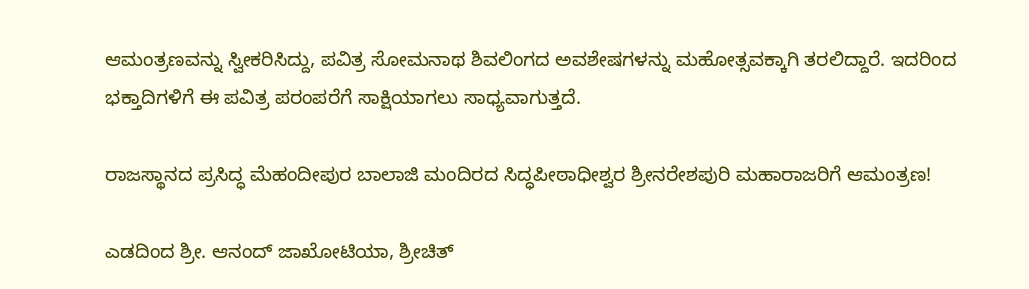ಆಮಂತ್ರಣವನ್ನು ಸ್ವೀಕರಿಸಿದ್ದು, ಪವಿತ್ರ ಸೋಮನಾಥ ಶಿವಲಿಂಗದ ಅವಶೇಷಗಳನ್ನು ಮಹೋತ್ಸವಕ್ಕಾಗಿ ತರಲಿದ್ದಾರೆ. ಇದರಿಂದ ಭಕ್ತಾದಿಗಳಿಗೆ ಈ ಪವಿತ್ರ ಪರಂಪರೆಗೆ ಸಾಕ್ಷಿಯಾಗಲು ಸಾಧ್ಯವಾಗುತ್ತದೆ.

ರಾಜಸ್ಥಾನದ ಪ್ರಸಿದ್ಧ ಮೆಹಂದೀಪುರ ಬಾಲಾಜಿ ಮಂದಿರದ ಸಿದ್ಧಪೀಠಾಧೀಶ್ವರ ಶ್ರೀನರೇಶಪುರಿ ಮಹಾರಾಜರಿಗೆ ಆಮಂತ್ರಣ!

ಎಡದಿಂದ ಶ್ರೀ. ಆನಂದ್ ಜಾಖೋಟಿಯಾ, ಶ್ರೀಚಿತ್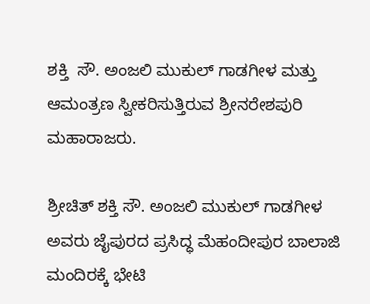ಶಕ್ತಿ  ಸೌ. ಅಂಜಲಿ ಮುಕುಲ್ ಗಾಡಗೀಳ ಮತ್ತು ಆಮಂತ್ರಣ ಸ್ವೀಕರಿಸುತ್ತಿರುವ ಶ್ರೀನರೇಶಪುರಿ ಮಹಾರಾಜರು.

ಶ್ರೀಚಿತ್ ಶಕ್ತಿ ಸೌ. ಅಂಜಲಿ ಮುಕುಲ್ ಗಾಡಗೀಳ ಅವರು ಜೈಪುರದ ಪ್ರಸಿದ್ಧ ಮೆಹಂದೀಪುರ ಬಾಲಾಜಿ ಮಂದಿರಕ್ಕೆ ಭೇಟಿ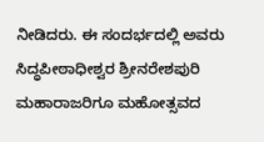ನೀಡಿದರು. ಈ ಸಂದರ್ಭದಲ್ಲಿ ಅವರು ಸಿದ್ಧಪೀಠಾಧೀಶ್ವರ ಶ್ರೀನರೇಶಪುರಿ ಮಹಾರಾಜರಿಗೂ ಮಹೋತ್ಸವದ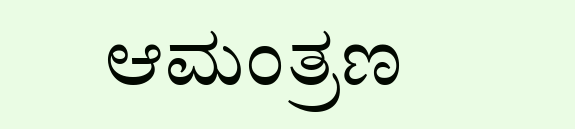ಆಮಂತ್ರಣ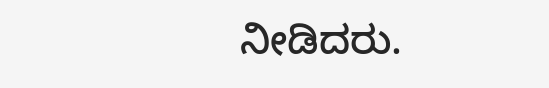ನೀಡಿದರು.